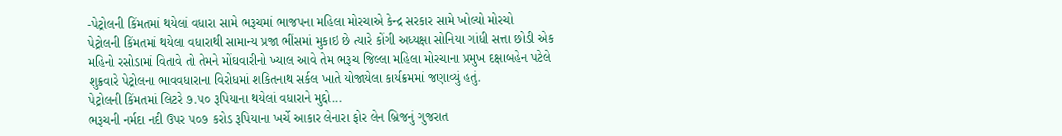-પેટ્રોલની કિંમતમાં થયેલાં વધારા સામે ભરૂચમાં ભાજપના મહિલા મોરચાએ કેન્દ્ર સરકાર સામે ખોલ્યો મોરચો
પેટ્રોલની કિંમતમાં થયેલા વધારાથી સામાન્ય પ્રજા ભીંસમાં મુકાઇ છે ત્યારે કોંગી અધ્યક્ષા સોનિયા ગાંધી સત્તા છોડી એક મહિનો રસોડામાં વિતાવે તો તેમને મોંઘવારીનો ખ્યાલ આવે તેમ ભરૂચ જિલ્લા મહિલા મોરચાના પ્રમુખ દક્ષાબહેન પટેલે શુક્રવારે પેટ્રોલના ભાવવધારાના વિરોધમાં શકિતનાથ સર્કલ ખાતે યોજાયેલા કાર્યક્રમમાં જણાવ્યું હતું.
પેટ્રોલની કિંમતમાં લિટરે ૭.૫૦ રૂપિયાના થયેલાં વધારાને મુદ્દો...
ભરૂચની નર્મદા નદી ઉપર ૫૦૭ કરોડ રૂપિયાના ખર્ચે આકાર લેનારા ફોર લેન બ્રિજનું ગુજરાત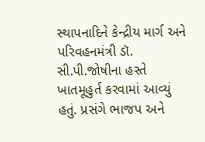સ્થાપનાદિને કેન્દ્રીય માર્ગ અને પરિવહનમંત્રી ડૉ. સી.પી.જોષીના હસ્તે ખાતમૂહુર્ત કરવામાં આવ્યું હતું. પ્રસંગે ભાજપ અને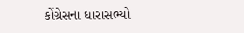કોંગ્રેસના ધારાસભ્યો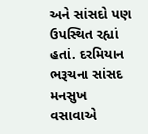અને સાંસદો પણ ઉપસ્થિત રહ્યાં હતાં. દરમિયાન ભરૂચના સાંસદ મનસુખ વસાવાએ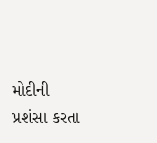મોદીની પ્રશંસા કરતા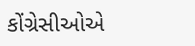કોંગ્રેસીઓએ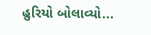હુરિયો બોલાવ્યો...